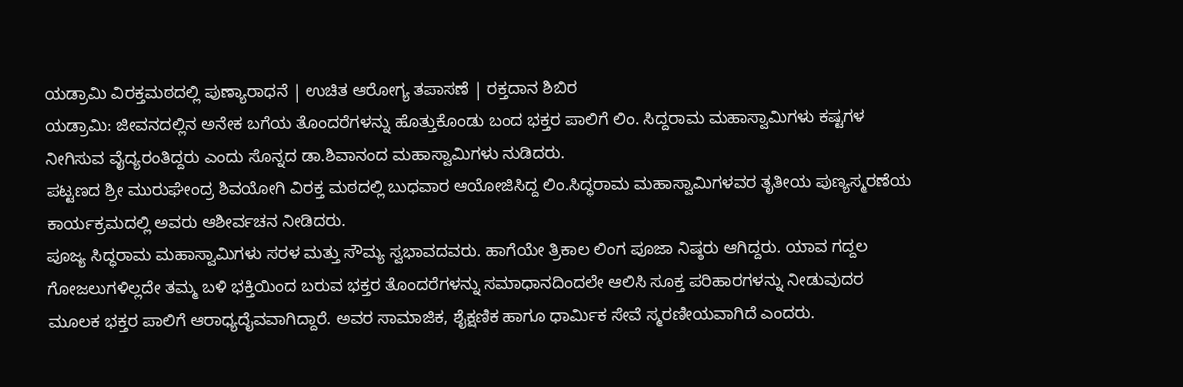ಯಡ್ರಾಮಿ ವಿರಕ್ತಮಠದಲ್ಲಿ ಪುಣ್ಯಾರಾಧನೆ | ಉಚಿತ ಆರೋಗ್ಯ ತಪಾಸಣೆ | ರಕ್ತದಾನ ಶಿಬಿರ
ಯಡ್ರಾಮಿ: ಜೀವನದಲ್ಲಿನ ಅನೇಕ ಬಗೆಯ ತೊಂದರೆಗಳನ್ನು ಹೊತ್ತುಕೊಂಡು ಬಂದ ಭಕ್ತರ ಪಾಲಿಗೆ ಲಿಂ. ಸಿದ್ದರಾಮ ಮಹಾಸ್ವಾಮಿಗಳು ಕಷ್ಟಗಳ ನೀಗಿಸುವ ವೈದ್ಯರಂತಿದ್ದರು ಎಂದು ಸೊನ್ನದ ಡಾ.ಶಿವಾನಂದ ಮಹಾಸ್ವಾಮಿಗಳು ನುಡಿದರು.
ಪಟ್ಟಣದ ಶ್ರೀ ಮುರುಘೇಂದ್ರ ಶಿವಯೋಗಿ ವಿರಕ್ತ ಮಠದಲ್ಲಿ ಬುಧವಾರ ಆಯೋಜಿಸಿದ್ದ ಲಿಂ.ಸಿದ್ಧರಾಮ ಮಹಾಸ್ವಾಮಿಗಳವರ ತೃತೀಯ ಪುಣ್ಯಸ್ಮರಣೆಯ ಕಾರ್ಯಕ್ರಮದಲ್ಲಿ ಅವರು ಆಶೀರ್ವಚನ ನೀಡಿದರು.
ಪೂಜ್ಯ ಸಿದ್ಧರಾಮ ಮಹಾಸ್ವಾಮಿಗಳು ಸರಳ ಮತ್ತು ಸೌಮ್ಯ ಸ್ವಭಾವದವರು. ಹಾಗೆಯೇ ತ್ರಿಕಾಲ ಲಿಂಗ ಪೂಜಾ ನಿಷ್ಠರು ಆಗಿದ್ದರು. ಯಾವ ಗದ್ದಲ ಗೋಜಲುಗಳಿಲ್ಲದೇ ತಮ್ಮ ಬಳಿ ಭಕ್ತಿಯಿಂದ ಬರುವ ಭಕ್ತರ ತೊಂದರೆಗಳನ್ನು ಸಮಾಧಾನದಿಂದಲೇ ಆಲಿಸಿ ಸೂಕ್ತ ಪರಿಹಾರಗಳನ್ನು ನೀಡುವುದರ ಮೂಲಕ ಭಕ್ತರ ಪಾಲಿಗೆ ಆರಾಧ್ಯದೈವವಾಗಿದ್ದಾರೆ. ಅವರ ಸಾಮಾಜಿಕ, ಶೈಕ್ಷಣಿಕ ಹಾಗೂ ಧಾರ್ಮಿಕ ಸೇವೆ ಸ್ಮರಣೀಯವಾಗಿದೆ ಎಂದರು.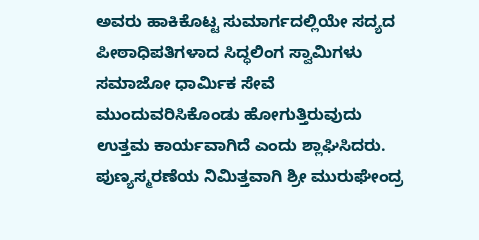ಅವರು ಹಾಕಿಕೊಟ್ಟ ಸುಮಾರ್ಗದಲ್ಲಿಯೇ ಸದ್ಯದ ಪೀಠಾಧಿಪತಿಗಳಾದ ಸಿದ್ಧಲಿಂಗ ಸ್ವಾಮಿಗಳು ಸಮಾಜೋ ಧಾರ್ಮಿಕ ಸೇವೆ ಮುಂದುವರಿಸಿಕೊಂಡು ಹೋಗುತ್ತಿರುವುದು ಉತ್ತಮ ಕಾರ್ಯವಾಗಿದೆ ಎಂದು ಶ್ಲಾಘಿಸಿದರು.
ಪುಣ್ಯಸ್ಮರಣೆಯ ನಿಮಿತ್ತವಾಗಿ ಶ್ರೀ ಮುರುಘೇಂದ್ರ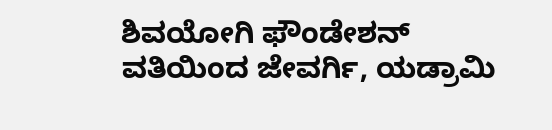ಶಿವಯೋಗಿ ಫೌಂಡೇಶನ್ ವತಿಯಿಂದ ಜೇವರ್ಗಿ, ಯಡ್ರಾಮಿ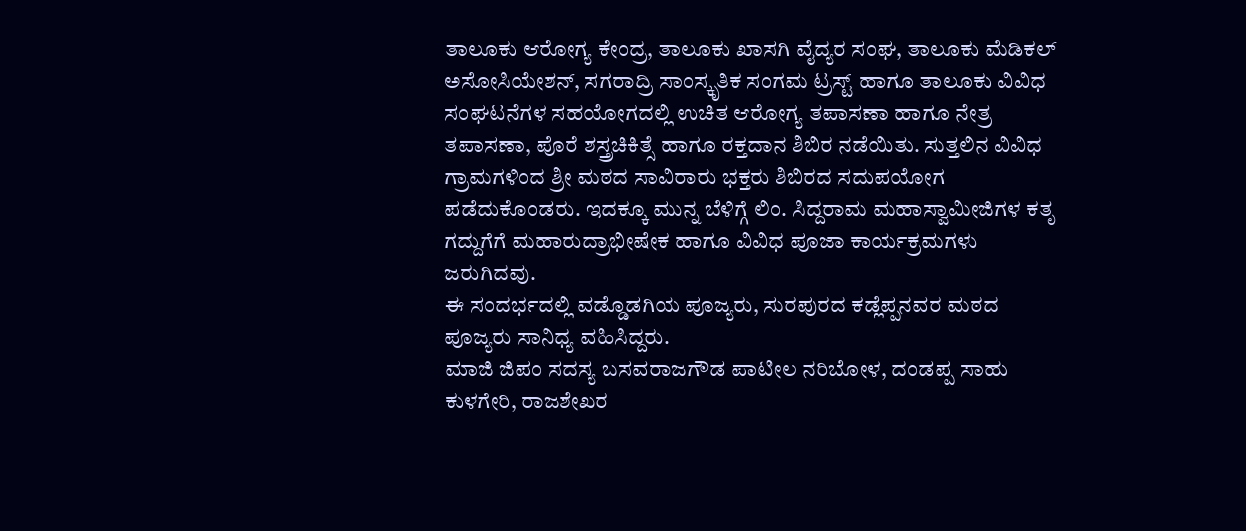ತಾಲೂಕು ಆರೋಗ್ಯ ಕೇಂದ್ರ, ತಾಲೂಕು ಖಾಸಗಿ ವೈದ್ಯರ ಸಂಘ, ತಾಲೂಕು ಮೆಡಿಕಲ್ ಅಸೋಸಿಯೇಶನ್, ಸಗರಾದ್ರಿ ಸಾಂಸ್ಕೃತಿಕ ಸಂಗಮ ಟ್ರಸ್ಟ್ ಹಾಗೂ ತಾಲೂಕು ವಿವಿಧ ಸಂಘಟನೆಗಳ ಸಹಯೋಗದಲ್ಲಿ ಉಚಿತ ಆರೋಗ್ಯ ತಪಾಸಣಾ ಹಾಗೂ ನೇತ್ರ ತಪಾಸಣಾ, ಪೊರೆ ಶಸ್ತ್ರಚಿಕಿತ್ಸೆ ಹಾಗೂ ರಕ್ತದಾನ ಶಿಬಿರ ನಡೆಯಿತು. ಸುತ್ತಲಿನ ವಿವಿಧ ಗ್ರಾಮಗಳಿಂದ ಶ್ರೀ ಮಠದ ಸಾವಿರಾರು ಭಕ್ತರು ಶಿಬಿರದ ಸದುಪಯೋಗ ಪಡೆದುಕೊಂಡರು. ಇದಕ್ಕೂ ಮುನ್ನ ಬೆಳಿಗ್ಗೆ ಲಿಂ. ಸಿದ್ದರಾಮ ಮಹಾಸ್ವಾಮೀಜಿಗಳ ಕತೃ ಗದ್ದುಗೆಗೆ ಮಹಾರುದ್ರಾಭೀಷೇಕ ಹಾಗೂ ವಿವಿಧ ಪೂಜಾ ಕಾರ್ಯಕ್ರಮಗಳು ಜರುಗಿದವು.
ಈ ಸಂದರ್ಭದಲ್ಲಿ ವಡ್ಡೊಡಗಿಯ ಪೂಜ್ಯರು, ಸುರಪುರದ ಕಡ್ಲೆಪ್ಪನವರ ಮಠದ ಪೂಜ್ಯರು ಸಾನಿಧ್ಯ ವಹಿಸಿದ್ದರು.
ಮಾಜಿ ಜಿಪಂ ಸದಸ್ಯ ಬಸವರಾಜಗೌಡ ಪಾಟೀಲ ನರಿಬೋಳ, ದಂಡಪ್ಪ ಸಾಹು ಕುಳಗೇರಿ, ರಾಜಶೇಖರ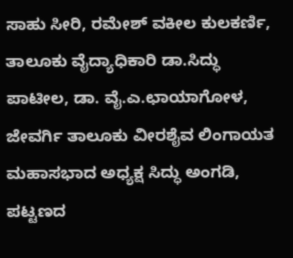ಸಾಹು ಸೀರಿ, ರಮೇಶ್ ವಕೀಲ ಕುಲಕರ್ಣಿ, ತಾಲೂಕು ವೈದ್ಯಾಧಿಕಾರಿ ಡಾ.ಸಿದ್ಧು ಪಾಟೀಲ, ಡಾ. ವೈ.ಎ.ಛಾಯಾಗೋಳ, ಜೇವರ್ಗಿ ತಾಲೂಕು ವೀರಶೈವ ಲಿಂಗಾಯತ ಮಹಾಸಭಾದ ಅಧ್ಯಕ್ಷ ಸಿದ್ಧು ಅಂಗಡಿ, ಪಟ್ಟಣದ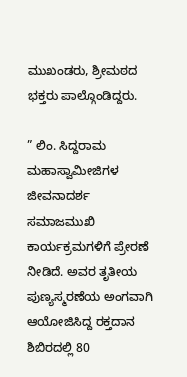ಮುಖಂಡರು, ಶ್ರೀಮಠದ ಭಕ್ತರು ಪಾಲ್ಗೊಂಡಿದ್ದರು.

” ಲಿಂ. ಸಿದ್ದರಾಮ ಮಹಾಸ್ವಾಮೀಜಿಗಳ ಜೀವನಾದರ್ಶ ಸಮಾಜಮುಖಿ ಕಾರ್ಯಕ್ರಮಗಳಿಗೆ ಪ್ರೇರಣೆ ನೀಡಿದೆ. ಅವರ ತೃತೀಯ ಪುಣ್ಯಸ್ಮರಣೆಯ ಅಂಗವಾಗಿ ಆಯೋಜಿಸಿದ್ದ ರಕ್ತದಾನ ಶಿಬಿರದಲ್ಲಿ 80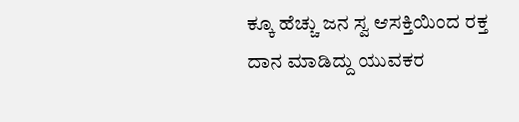ಕ್ಕೂ ಹೆಚ್ಚು ಜನ ಸ್ವ ಆಸಕ್ತಿಯಿಂದ ರಕ್ತ ದಾನ ಮಾಡಿದ್ದು ಯುವಕರ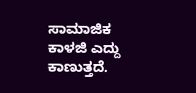ಸಾಮಾಜಿಕ ಕಾಳಜಿ ಎದ್ದು ಕಾಣುತ್ತದೆ.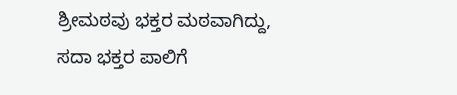ಶ್ರೀಮಠವು ಭಕ್ತರ ಮಠವಾಗಿದ್ದು, ಸದಾ ಭಕ್ತರ ಪಾಲಿಗೆ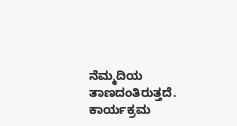ನೆಮ್ಮದಿಯ ತಾಣದಂತಿರುತ್ತದೆ. ಕಾರ್ಯಕ್ರಮ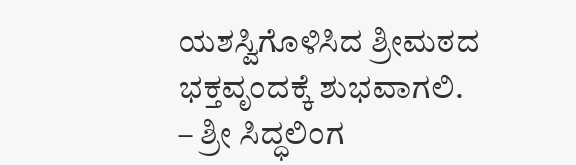ಯಶಸ್ವಿಗೊಳಿಸಿದ ಶ್ರೀಮಠದ ಭಕ್ತವೃಂದಕ್ಕೆ ಶುಭವಾಗಲಿ.
– ಶ್ರೀ ಸಿದ್ಧಲಿಂಗ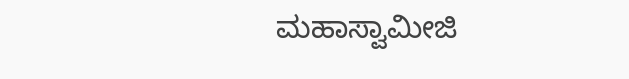ಮಹಾಸ್ವಾಮೀಜಿ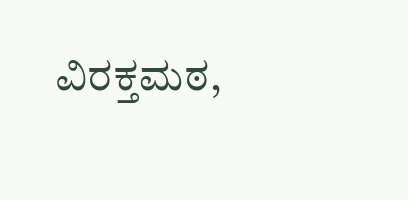ವಿರಕ್ತಮಠ,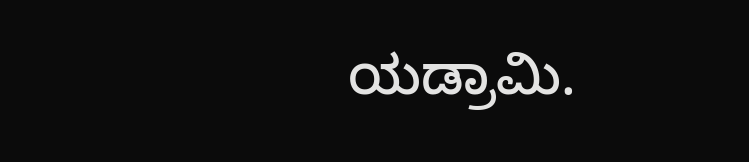ಯಡ್ರಾಮಿ.